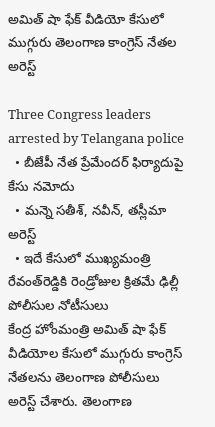అమిత్ షా ఫేక్ వీడియో కేసులో ముగ్గురు తెలంగాణ కాంగ్రెస్ నేతల అరెస్ట్

Three Congress leaders arrested by Telangana police
  • బీజేపీ నేత ప్రేమేందర్ ఫిర్యాదుపై కేసు నమోదు
  • మన్నె సతీశ్, నవీన్, తస్లీమా అరెస్ట్
  • ఇదే కేసులో ముఖ్యమంత్రి రేవంత్‌రెడ్డికి రెండ్రోజుల క్రితమే ఢిల్లీ పోలీసుల నోటీసులు
కేంద్ర హోంమంత్రి అమిత్ షా ఫేక్ వీడియోల కేసులో ముగ్గురు కాంగ్రెస్ నేతలను తెలంగాణ పోలీసులు అరెస్ట్ చేశారు. తెలంగాణ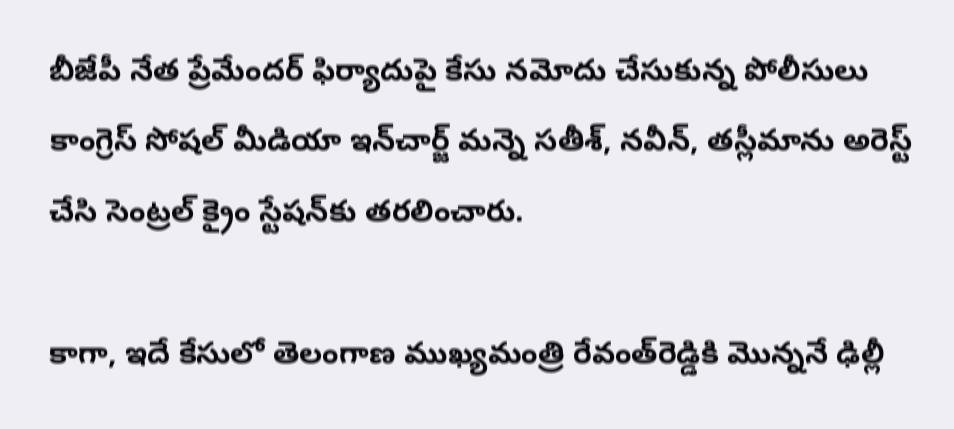బీజేపీ నేత ప్రేమేందర్‌ ఫిర్యాదుపై కేసు నమోదు చేసుకున్న పోలీసులు కాంగ్రెస్ సోషల్ మీడియా ఇన్‌చార్జ్ మన్నె సతీశ్, నవీన్, తస్లీమాను అరెస్ట్ చేసి సెంట్రల్ క్రైం స్టేషన్‌కు తరలించారు.

కాగా, ఇదే కేసులో తెలంగాణ ముఖ్యమంత్రి రేవంత్‌రెడ్డికి మొన్ననే ఢిల్లీ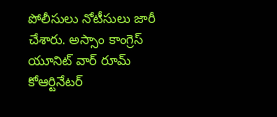పోలీసులు నోటీసులు జారీ చేశారు. అస్సాం కాంగ్రెస్ యూనిట్ వార్ రూమ్ కోఆర్టినేటర్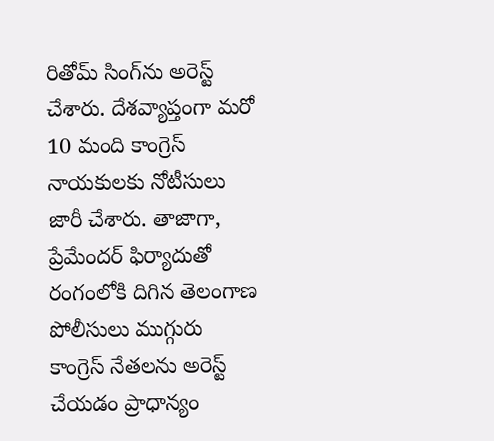రితోమ్ సింగ్‌ను అరెస్ట్ చేశారు. దేశవ్యాప్తంగా మరో 10 మంది కాంగ్రెస్ నాయకులకు నోటీసులు జారీ చేశారు. తాజాగా, ప్రేమేందర్ ఫిర్యాదుతో రంగంలోకి దిగిన తెలంగాణ పోలీసులు ముగ్గురు కాంగ్రెస్ నేతలను అరెస్ట్ చేయడం ప్రాధాన్యం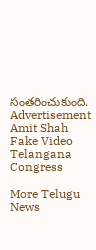సంతరించుకుంది.
Advertisement
Amit Shah Fake Video
Telangana
Congress

More Telugu News